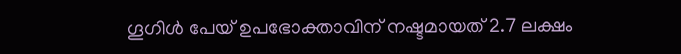ഗൂഗിൾ പേയ് ഉപഭോക്താവിന് നഷ്ടമായത് 2.7 ലക്ഷം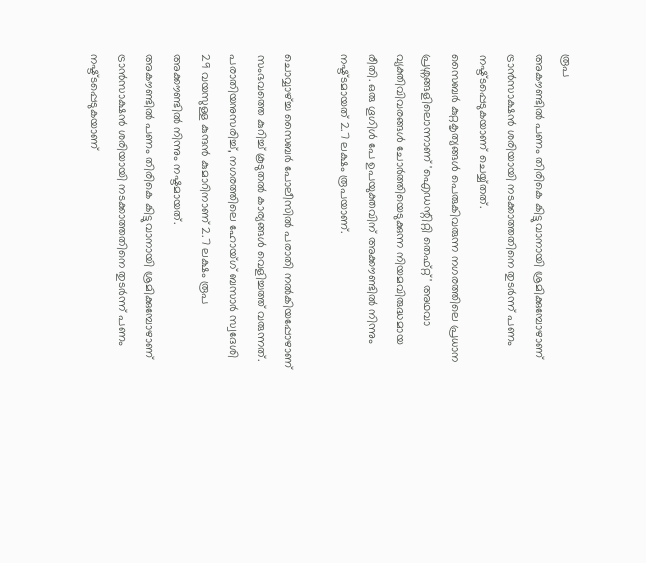രൂപ
അകൗണ്ടിൽ പണം തിരികെ കിട്ടുവാനായി ശ്രമിക്കുമ്പോഴാണ് ട്രാൻസാക്ഷൻ ശരിയായി നടക്കാത്തതിനെ തുടർന്ന് പണം നഷ്ട്ടപ്പെടുകയാണ് ചെയ്യ്തത്.
സൈബർ കുറ്റകൃത്യങ്ങൾ പെരുകിവരുന്ന നഗരത്തിലെ പ്രധാന പ്രശ്നങ്ങളിലൊന്നാണ് 'ഐഡന്റിറ്റി തെഫ്റ്റ്' അഥവാ വ്യക്തിവിവരങ്ങൾ ചോർത്തിയെടുക്കുന്ന നിയമവിരുദ്ധമായ രീതി. ഒരു ഗൂഗിൾ പേ ഉപയുക്തവിന് അക്കൗണ്ടിൽ നിന്നും നഷ്ട്ടമായത് 2.7 ലക്ഷം രൂപയാണ്.

ചൊവ്വാഴ്ച്ച സൈബർ പോലീസിൽ പരാതി നൽകിയപ്പോഴാണ് സംഭവത്തെ കുറിച്ച് കൂടുതൽ കാര്യങ്ങൾ വെളിച്ചത്ത് വരുന്നത്. പരാതിയനുസരിച്ച്, നഗരത്തിലെ ഹോയ്ഗ് ബസാർ സ്വദേശി 29 വയസുള്ള കുന്ദൻ കുമാറിനാണ് 2.7 ലക്ഷം രൂപ അക്കൗണ്ടിൽ നിന്നും നഷ്ടമായത്.
അകൗണ്ടിൽ പണം തിരികെ കിട്ടുവാനായി ശ്രമിക്കുമ്പോഴാണ് ട്രാൻസാക്ഷൻ ശരിയായി നടക്കാത്തതിനെ തുടർന്ന് പണം നഷ്ട്ടപ്പെടുകയാണ്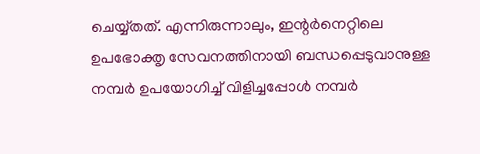ചെയ്യ്തത്. എന്നിരുന്നാലും, ഇന്റർനെറ്റിലെ ഉപഭോക്തൃ സേവനത്തിനായി ബന്ധപ്പെടുവാനുള്ള നമ്പർ ഉപയോഗിച്ച് വിളിച്ചപ്പോൾ നമ്പർ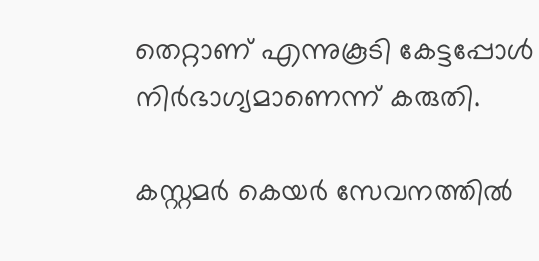തെറ്റാണ് എന്നുകൂടി കേട്ടപ്പോൾ നിർഭാഗ്യമാണെന്ന് കരുതി.

കസ്റ്റമർ കെയർ സേവനത്തിൽ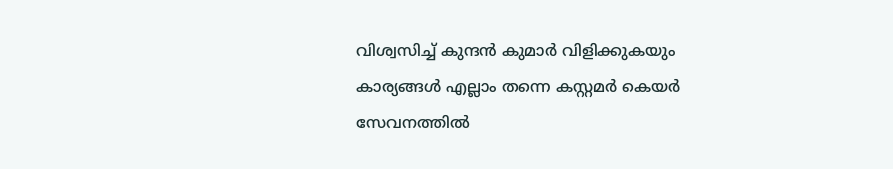വിശ്വസിച്ച് കുന്ദൻ കുമാർ വിളിക്കുകയും കാര്യങ്ങൾ എല്ലാം തന്നെ കസ്റ്റമർ കെയർ സേവനത്തിൽ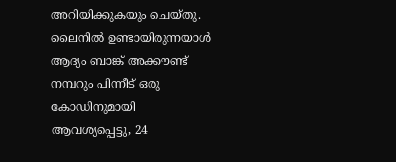അറിയിക്കുകയും ചെയ്തു. ലൈനിൽ ഉണ്ടായിരുന്നയാൾ ആദ്യം ബാങ്ക് അക്കൗണ്ട് നമ്പറും പിന്നീട് ഒരു കോഡിനുമായി ആവശ്യപ്പെട്ടു, 24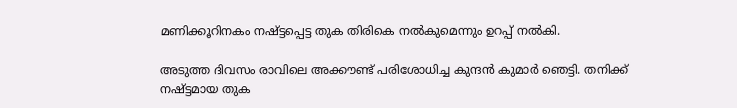മണിക്കൂറിനകം നഷ്ട്ടപ്പെട്ട തുക തിരികെ നൽകുമെന്നും ഉറപ്പ് നൽകി.

അടുത്ത ദിവസം രാവിലെ അക്കൗണ്ട് പരിശോധിച്ച കുന്ദൻ കുമാർ ഞെട്ടി. തനിക്ക് നഷ്ട്ടമായ തുക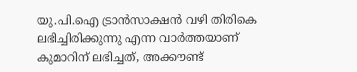യു.പി.ഐ ട്രാൻസാക്ഷൻ വഴി തിരികെ ലഭിച്ചിരിക്കുന്നു എന്ന വാർത്തയാണ് കുമാറിന് ലഭിച്ചത്, അക്കൗണ്ട്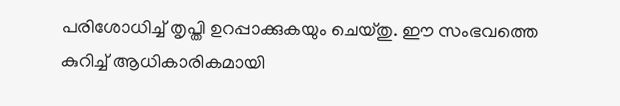പരിശോധിച്ച് തൃപ്തി ഉറപ്പാക്കുകയും ചെയ്തു. ഈ സംഭവത്തെ കുറിച്ച് ആധികാരികമായി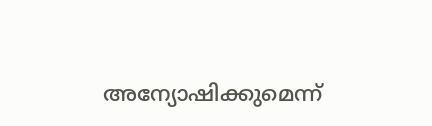അന്യോഷിക്കുമെന്ന്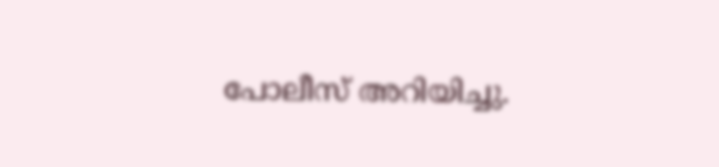പോലീസ് അറിയിച്ചു.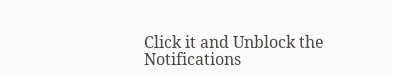Click it and Unblock the Notifications